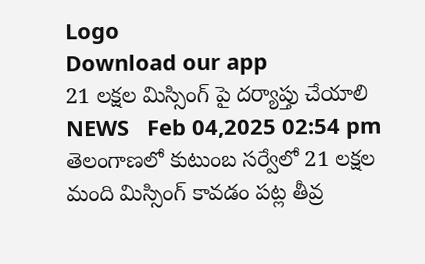Logo
Download our app
21 ల‌క్ష‌ల మిస్సింగ్ పై ద‌ర్యాప్తు చేయాలి
NEWS   Feb 04,2025 02:54 pm
తెలంగాణ‌లో కుటుంబ‌ స‌ర్వేలో 21 లక్ష‌ల మంది మిస్సింగ్ కావ‌డం ప‌ట్ల తీవ్ర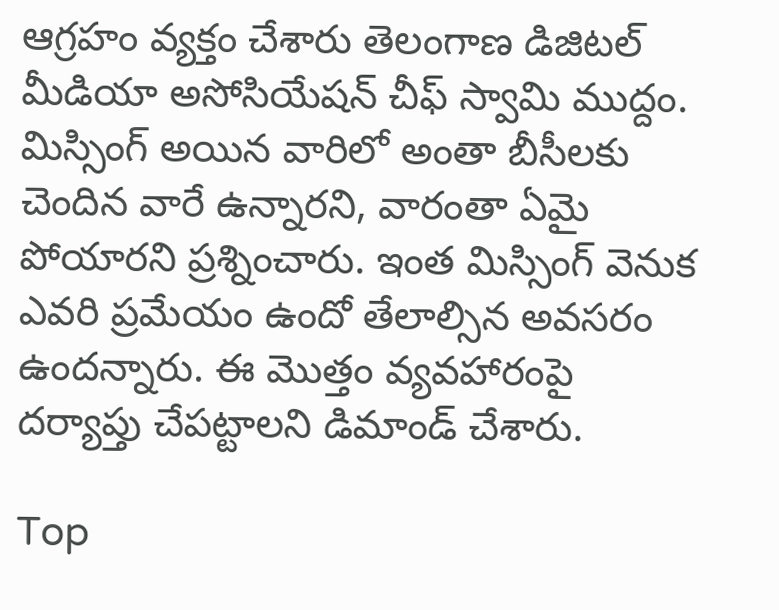ఆగ్ర‌హం వ్య‌క్తం చేశారు తెలంగాణ డిజిట‌ల్ మీడియా అసోసియేష‌న్ చీఫ్ స్వామి ముద్దం. మిస్సింగ్ అయిన వారిలో అంతా బీసీల‌కు చెందిన వారే ఉన్నార‌ని, వారంతా ఏమై పోయార‌ని ప్ర‌శ్నించారు. ఇంత మిస్సింగ్ వెనుక ఎవ‌రి ప్ర‌మేయం ఉందో తేలాల్సిన అవ‌స‌రం ఉంద‌న్నారు. ఈ మొత్తం వ్య‌వ‌హారంపై ద‌ర్యాప్తు చేప‌ట్టాల‌ని డిమాండ్ చేశారు.

Top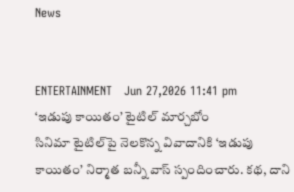News


ENTERTAINMENT   Jun 27,2026 11:41 pm
‘ఇడుపు కాయితం’ టైటిల్ మార్చ‌బోం
సినిమా టైటిల్‌పై నెలకొన్న వివాదానికి ‘ఇడుపు కాయితం’ నిర్మాత బన్నీ వాస్ స్పందించారు. కథ, దాని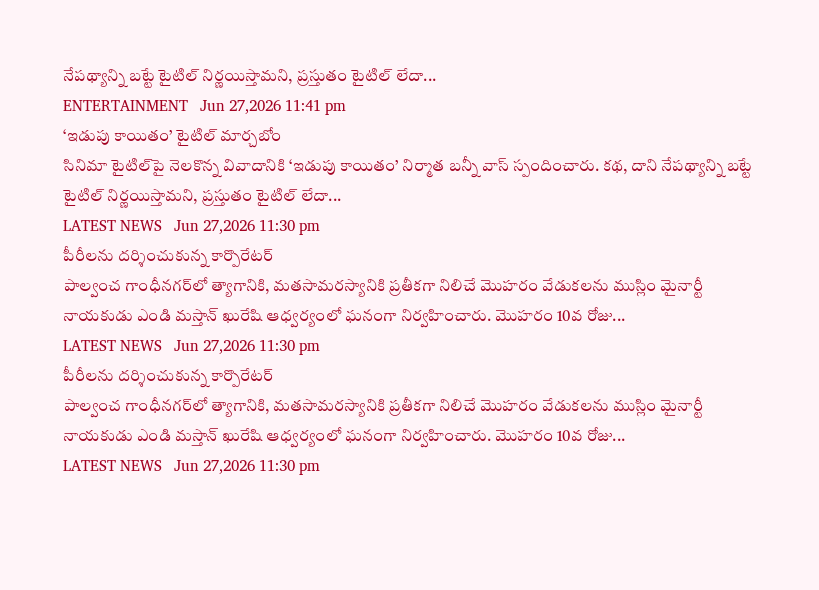నేపథ్యాన్ని బట్టే టైటిల్ నిర్ణయిస్తామని, ప్రస్తుతం టైటిల్ లేదా...
ENTERTAINMENT   Jun 27,2026 11:41 pm
‘ఇడుపు కాయితం’ టైటిల్ మార్చ‌బోం
సినిమా టైటిల్‌పై నెలకొన్న వివాదానికి ‘ఇడుపు కాయితం’ నిర్మాత బన్నీ వాస్ స్పందించారు. కథ, దాని నేపథ్యాన్ని బట్టే టైటిల్ నిర్ణయిస్తామని, ప్రస్తుతం టైటిల్ లేదా...
LATEST NEWS   Jun 27,2026 11:30 pm
పీరీలను దర్శించుకున్న కార్పొరేటర్
పాల్వంచ గాంధీనగర్‌లో త్యాగానికి, మతసామరస్యానికి ప్రతీకగా నిలిచే మొహరం వేడుకలను ముస్లిం మైనార్టీ నాయకుడు ఎండి మస్తాన్ ఖురేషి ఆధ్వర్యంలో ఘనంగా నిర్వహించారు. మొహరం 10వ రోజు...
LATEST NEWS   Jun 27,2026 11:30 pm
పీరీలను దర్శించుకున్న కార్పొరేటర్
పాల్వంచ గాంధీనగర్‌లో త్యాగానికి, మతసామరస్యానికి ప్రతీకగా నిలిచే మొహరం వేడుకలను ముస్లిం మైనార్టీ నాయకుడు ఎండి మస్తాన్ ఖురేషి ఆధ్వర్యంలో ఘనంగా నిర్వహించారు. మొహరం 10వ రోజు...
LATEST NEWS   Jun 27,2026 11:30 pm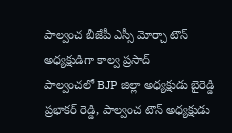పాల్వంచ బీజేపీ ఎస్సీ మోర్చా టౌన్ అధ్యక్షుడిగా కాల్వ ప్రసాద్
పాల్వంచలో BJP జిల్లా అధ్యక్షుడు బైరెడ్డి ప్రభాకర్ రెడ్డి, పాల్వంచ టౌన్ అధ్యక్షుడు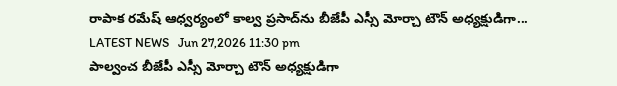రాపాక రమేష్ ఆధ్వర్యంలో కాల్వ ప్రసాద్‌ను బీజేపీ ఎస్సీ మోర్చా టౌన్ అధ్యక్షుడిగా...
LATEST NEWS   Jun 27,2026 11:30 pm
పాల్వంచ బీజేపీ ఎస్సీ మోర్చా టౌన్ అధ్యక్షుడిగా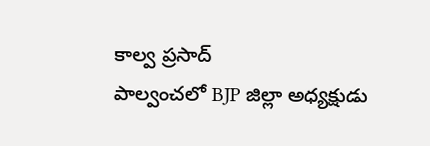కాల్వ ప్రసాద్
పాల్వంచలో BJP జిల్లా అధ్యక్షుడు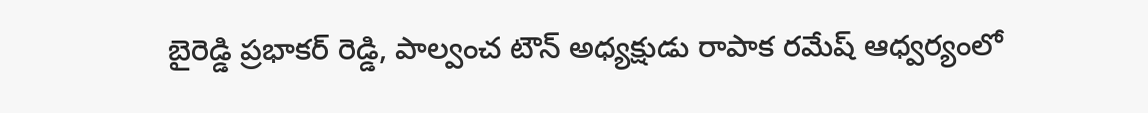బైరెడ్డి ప్రభాకర్ రెడ్డి, పాల్వంచ టౌన్ అధ్యక్షుడు రాపాక రమేష్ ఆధ్వర్యంలో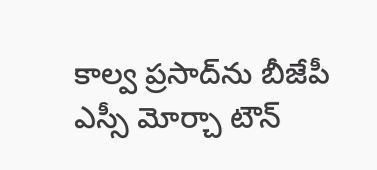కాల్వ ప్రసాద్‌ను బీజేపీ ఎస్సీ మోర్చా టౌన్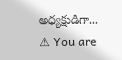అధ్యక్షుడిగా...
⚠ You are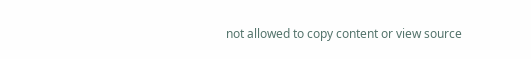not allowed to copy content or view source